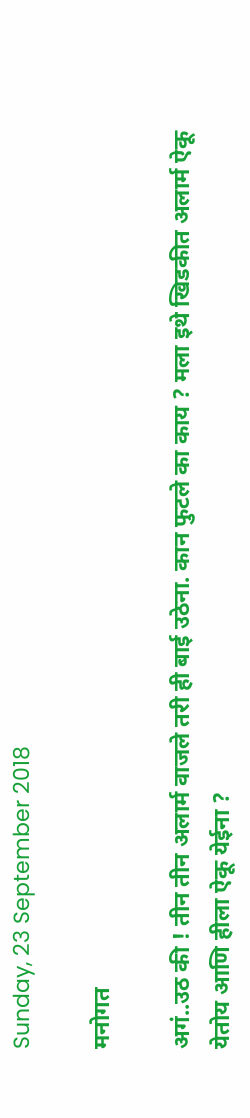Sunday, 23 September 2018

मनोगत

अगं..उठ की ! तीन तीन अलार्म वाजले तरी ही बाई उठेना. कान फुटले का काय ? मला इथे खिडकीत अलार्म ऐकू येतोय आणि हीला ऐकू येईना ?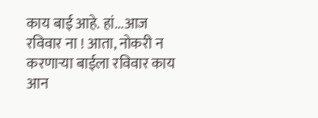काय बाई आहे. हां...आज रविवार ना ! आता, नोकरी न करणाऱ्या बाईला रविवार काय आन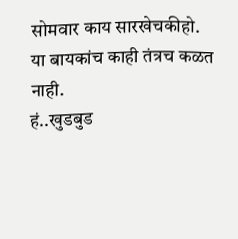सोमवार काय सारखेचकीहो. या बायकांच काही तंत्रच कळत नाही.
हं..खुडबुड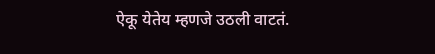ऐकू येतेय म्हणजे उठली वाटतं.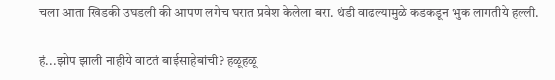चला आता खिडकी उघडली की आपण लगेच घरात प्रवेश केलेला बरा. थंडी वाढल्यामुळे कडकडून भुक लागतीये हल्ली.

हं...झोप झाली नाहीये वाटतं बाईसाहेबांची? हळूहळू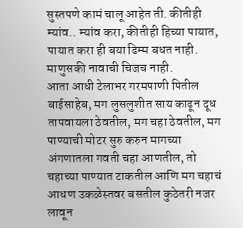सुस्तपणे कामं चालू आहेत ती. कीतीही म्यांव.. म्यांव करा, कीतीही हिच्या पायात, पायात करा ही बया ढिम्म बधत नाही. माणुसकी नावाची चिजच नाही.
आता आधी टेलाभर गरमपाणी पितील बाईसाहेब, मग लुसलुशीत साय काढून दूध तापवायला ठेवतील, मग चहा ठेवतील, मग पाण्याची मोटर सुरु करुन मागच्या अंगणातला गवती चहा आणतील, तो चहाच्या पाण्यात टाकतील आणि मग चहाचं आधण उकळेस्तवर बसतील कुठेतरी नजर लावून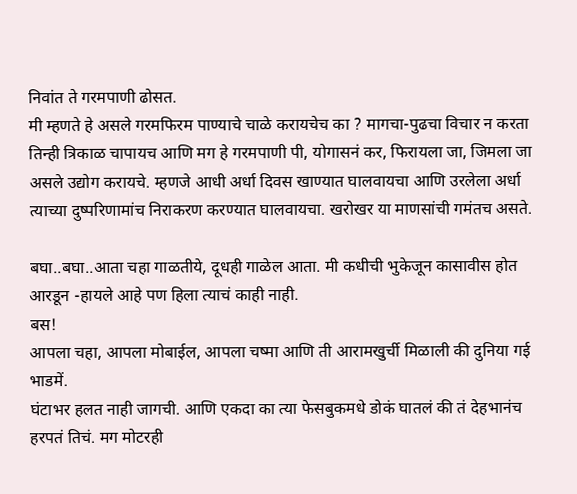निवांत ते गरमपाणी ढोसत.
मी म्हणते हे असले गरमफिरम पाण्याचे चाळे करायचेच का ? मागचा-पुढचा विचार न करता तिन्ही त्रिकाळ चापायच आणि मग हे गरमपाणी पी, योगासनं कर, फिरायला जा, जिमला जा असले उद्योग करायचे. म्हणजे आधी अर्धा दिवस खाण्यात घालवायचा आणि उरलेला अर्धा त्याच्या दुष्परिणामांच निराकरण करण्यात घालवायचा. खरोखर या माणसांची गमंतच असते.

बघा..बघा..आता चहा गाळतीये, दूधही गाळेल आता. मी कधीची भुकेजून कासावीस होत आरडून -हायले आहे पण हिला त्याचं काही नाही.
बस!
आपला चहा, आपला मोबाईल, आपला चष्मा आणि ती आरामखुर्ची मिळाली की दुनिया गई भाडमें.
घंटाभर हलत नाही जागची. आणि एकदा का त्या फेसबुकमधे डोकं घातलं की तं देहभानंच हरपतं तिचं. मग मोटरही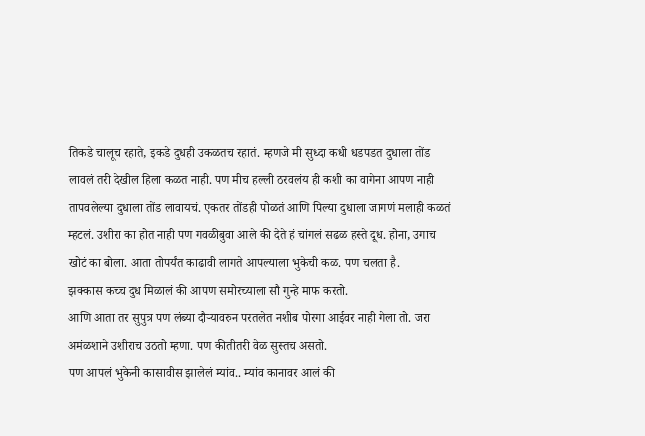तिकडे चालूच रहाते, इकडे दुधही उकळतच रहातं. म्हणजे मी सुध्दा कधी धडपडत दुधाला तोंड लावलं तरी देखील हिला कळत नाही. पण मीच हल्ली ठरवलंय ही कशी का वागेना आपण नाही तापवलेल्या दुधाला तोंड लावायचं. एकतर तोंडही पोळतं आणि पिल्या दुधाला जागणं मलाही कळतं म्हटलं. उशीरा का होत नाही पण गवळीबुवा आले की देते हं चांगलं सढळ हस्ते दूध. होना, उगाच खोटं का बोला. आता तोपर्यंत काढावी लागते आपल्याला भुकेची कळ. पण चलता है.
झक्कास कच्च दुध मिळालं की आपण समोरच्याला सौ गुन्हे माफ करतो.
आणि आता तर सुपुत्र पण लंब्या दौऱ्यावरुन परतलेत नशीब पोरगा आईवर नाही गेला तो. जरा अमंळशाने उशीराच उठतो म्हणा. पण कीतीतरी वेळ सुस्तच असतो.
पण आपलं भुकेनी कासावीस झालेलं म्यांव.. म्यांव कानावर आलं की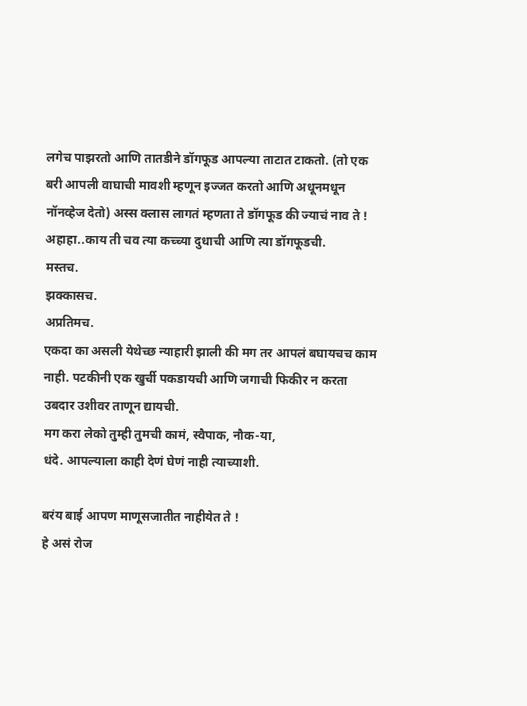लगेच पाझरतो आणि तातडीने डॉगफूड आपल्या ताटात टाकतो. (तो एक बरी आपली वाघाची मावशी म्हणून इज्जत करतो आणि अधूनमधून नॉनव्हेज देतो) अस्स क्लास लागतं म्हणता ते डॉगफूड की ज्याचं नाव ते !
अहाहा..काय ती चव त्या कच्च्या दुधाची आणि त्या डॉगफूडची.
मस्तच.
झक्कासच.
अप्रतिमच.
एकदा का असली येथेच्छ न्याहारी झाली की मग तर आपलं बघायचच काम नाही. पटकीनी एक खुर्ची पकडायची आणि जगाची फिकीर न करता उबदार उशीवर ताणून द्यायची.
मग करा लेको तुम्ही तुमची कामं, स्वैपाक, नौक-या,
धंदे. आपल्याला काही देणं घेणं नाही त्याच्याशी.

बरंय बाई आपण माणूसजातीत नाहीयेत ते !
हे असं रोज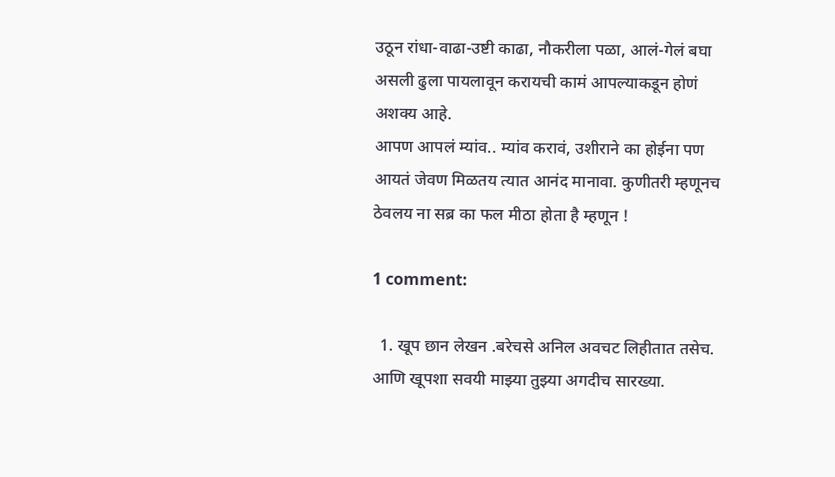उठून रांधा-वाढा-उष्टी काढा, नौकरीला पळा, आलं-गेलं बघा असली ढुला पायलावून करायची कामं आपल्याकडून होणं अशक्य आहे.
आपण आपलं म्यांव.. म्यांव करावं, उशीराने का होईना पण आयतं जेवण मिळतय त्यात आनंद मानावा. कुणीतरी म्हणूनच ठेवलय ना सब्र का फल मीठा होता है म्हणून !

1 comment:

  1. खूप छान लेखन .बरेचसे अनिल अवचट लिहीतात तसेच. आणि खूपशा सवयी माझ्या तुझ्या अगदीच सारख्या.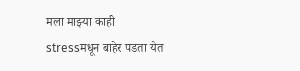मला माझ्या काही stressमधून बाहेर पडता येत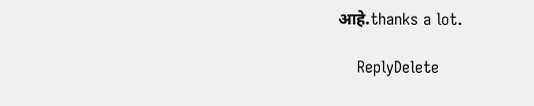आहे.thanks a lot.

    ReplyDelete